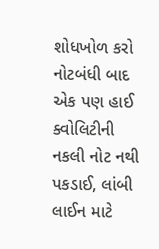શોધખોળ કરો
નોટબંધી બાદ એક પણ હાઈ ક્વોલિટીની નકલી નોટ નથી પકડાઈ, લાંબી લાઈન માટે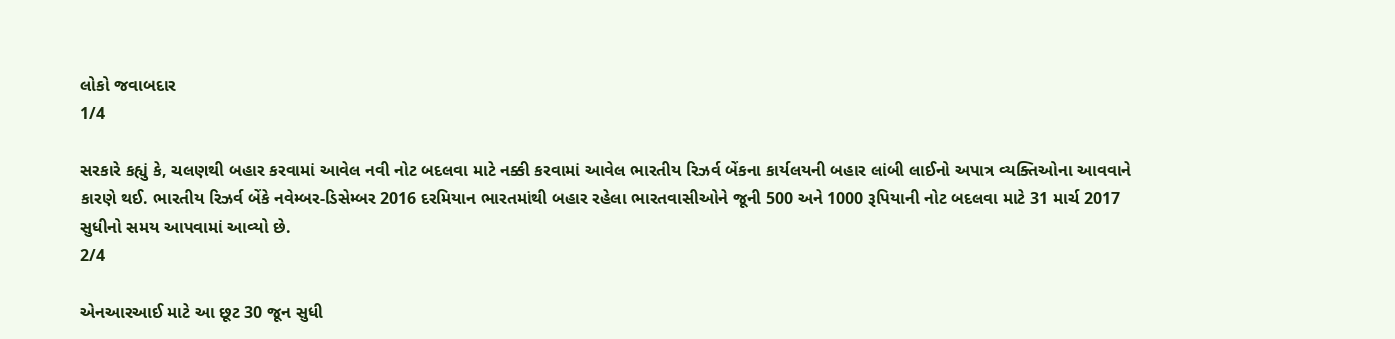લોકો જવાબદાર
1/4

સરકારે કહ્યું કે, ચલણથી બહાર કરવામાં આવેલ નવી નોટ બદલવા માટે નક્કી કરવામાં આવેલ ભારતીય રિઝર્વ બેંકના કાર્યલયની બહાર લાંબી લાઈનો અપાત્ર વ્યક્તિઓના આવવાને કારણે થઈ. ભારતીય રિઝર્વ બેંકે નવેમ્બર-ડિસેમ્બર 2016 દરમિયાન ભારતમાંથી બહાર રહેલા ભારતવાસીઓને જૂની 500 અને 1000 રૂપિયાની નોટ બદલવા માટે 31 માર્ચ 2017 સુધીનો સમય આપવામાં આવ્યો છે.
2/4

એનઆરઆઈ માટે આ છૂટ 30 જૂન સુધી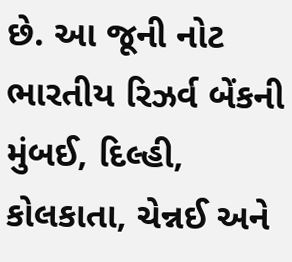છે. આ જૂની નોટ ભારતીય રિઝર્વ બેંકની મુંબઈ, દિલ્હી, કોલકાતા, ચેન્નઈ અને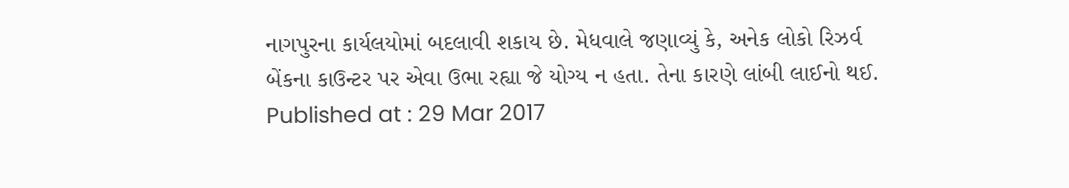નાગપુરના કાર્યલયોમાં બદલાવી શકાય છે. મેધવાલે જણાવ્યું કે, અનેક લોકો રિઝર્વ બેંકના કાઉન્ટર પર એવા ઉભા રહ્યા જે યોગ્ય ન હતા. તેના કારણે લાંબી લાઈનો થઈ.
Published at : 29 Mar 2017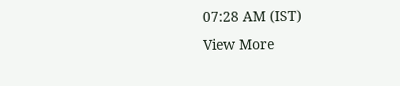07:28 AM (IST)
View More